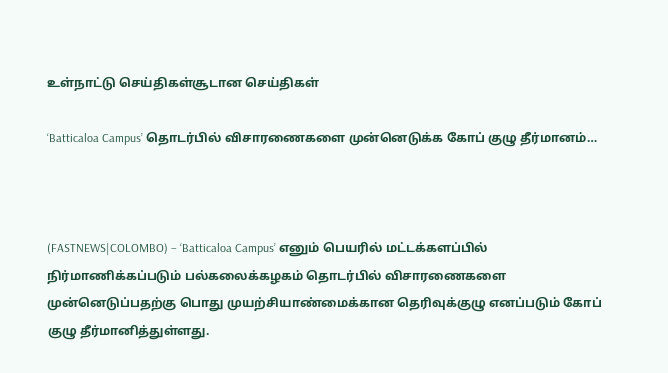உள்நாட்டு செய்திகள்சூடான செய்திகள்

‘Batticaloa Campus’ தொடர்பில் விசாரணைகளை முன்னெடுக்க கோப் குழு தீர்மானம்…



(FASTNEWS|COLOMBO) – ‘Batticaloa Campus’ எனும் பெயரில் மட்டக்களப்பில் நிர்மாணிக்கப்படும் பல்கலைக்கழகம் தொடர்பில் விசாரணைகளை முன்னெடுப்பதற்கு பொது முயற்சியாண்மைக்கான தெரிவுக்குழு எனப்படும் கோப் குழு தீர்மானித்துள்ளது.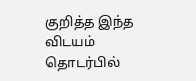குறித்த இந்த விடயம் தொடர்பில்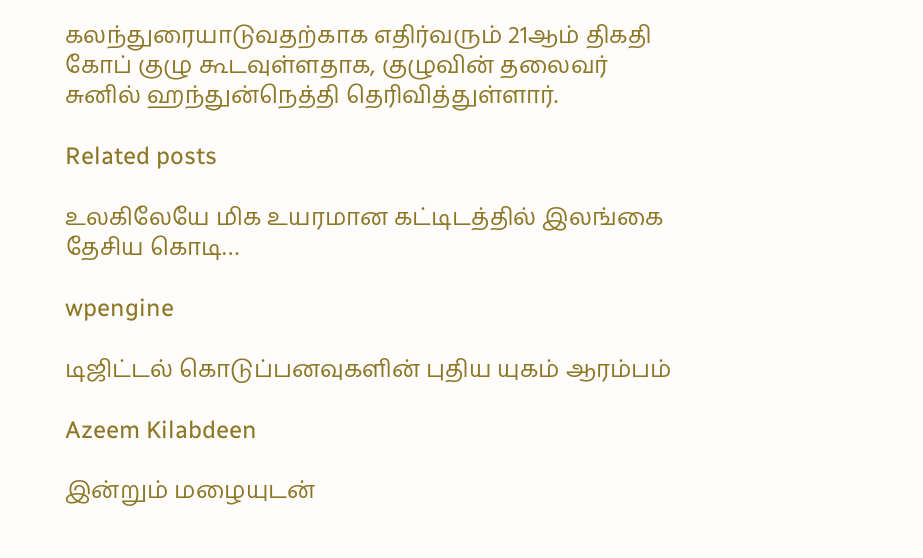கலந்துரையாடுவதற்காக எதிர்வரும் 21ஆம் திகதி கோப் குழு கூடவுள்ளதாக, குழுவின் தலைவர் சுனில் ஹந்துன்நெத்தி தெரிவித்துள்ளார்.

Related posts

உலகிலேயே மிக உயரமான கட்டிடத்தில் இலங்கை தேசிய கொடி…

wpengine

டிஜிட்டல் கொடுப்பனவுகளின் புதிய யுகம் ஆரம்பம்

Azeem Kilabdeen

இன்றும் மழையுடன்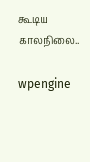கூடிய காலநிலை..

wpengine